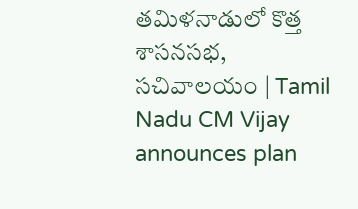తమిళనాడులో కొత్త శాసనసభ, సచివాలయం | Tamil Nadu CM Vijay announces plan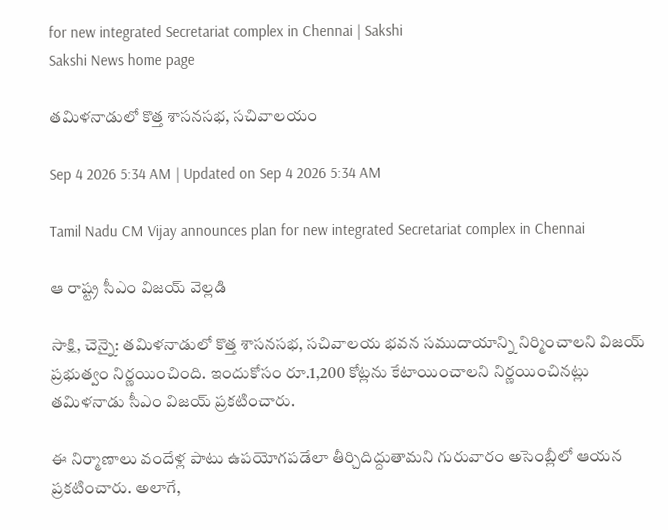for new integrated Secretariat complex in Chennai | Sakshi
Sakshi News home page

తమిళనాడులో కొత్త శాసనసభ, సచివాలయం

Sep 4 2026 5:34 AM | Updated on Sep 4 2026 5:34 AM

Tamil Nadu CM Vijay announces plan for new integrated Secretariat complex in Chennai

ఆ రాష్ట్ర సీఎం విజయ్‌ వెల్లడి

సాక్షి, చెన్నై: తమిళనాడులో కొత్త శాసనసభ, సచివాలయ భవన సముదాయాన్ని నిర్మించాలని విజయ్‌ ప్రభుత్వం నిర్ణయించింది. ఇందుకోసం రూ.1,200 కోట్లను కేటాయించాలని నిర్ణయించినట్లు తమిళనాడు సీఎం విజయ్‌ ప్రకటించారు.

ఈ నిర్మాణాలు వందేళ్ల పాటు ఉపయోగపడేలా తీర్చిదిద్దుతామని గురువారం అసెంబ్లీలో ఆయన ప్రకటించారు. అలాగే,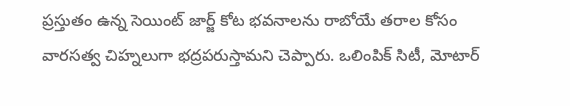ప్రస్తుతం ఉన్న సెయింట్‌ జార్జ్‌ కోట భవనాలను రాబోయే తరాల కోసం వారసత్వ చిహ్నలుగా భద్రపరుస్తామని చెప్పారు. ఒలింపిక్‌ సిటీ, మోటార్‌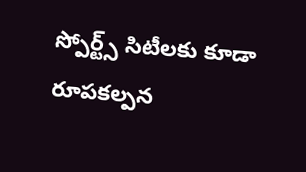స్పోర్ట్స్‌ సిటీలకు కూడా రూపకల్పన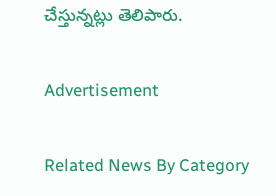చేస్తున్నట్లు తెలిపారు.

Advertisement

Related News By Category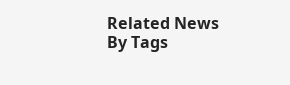Related News By Tags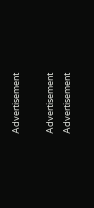Advertisement

Advertisement
Advertisement